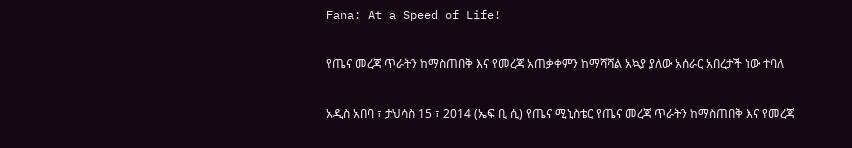Fana: At a Speed of Life!

የጤና መረጃ ጥራትን ከማስጠበቅ እና የመረጃ አጠቃቀምን ከማሻሻል አኳያ ያለው አሰራር አበረታች ነው ተባለ

አዲስ አበባ ፣ ታህሳስ 15 ፣ 2014 (ኤፍ ቢ ሲ) የጤና ሚኒስቴር የጤና መረጃ ጥራትን ከማስጠበቅ እና የመረጃ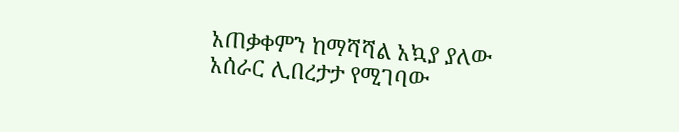አጠቃቀምን ከማሻሻል አኳያ ያለው አሰራር ሊበረታታ የሚገባው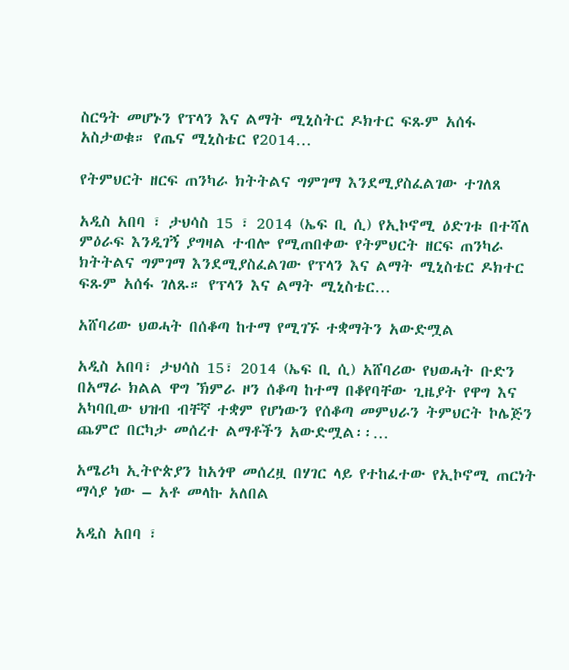ስርዓት መሆኑን የፕላን እና ልማት ሚኒስትር ዶክተር ፍጹም አሰፋ አስታወቁ። የጤና ሚኒስቴር የ2014…

የትምህርት ዘርፍ ጠንካራ ክትትልና ግምገማ እንደሚያስፈልገው ተገለጸ

አዲስ አበባ ፣ ታህሳስ 15 ፣ 2014 (ኤፍ ቢ ሲ) የኢኮኖሚ ዕድገቱ በተሻለ ምዕራፍ እንዲገኝ ያግዛል ተብሎ የሚጠበቀው የትምህርት ዘርፍ ጠንካራ ክትትልና ግምገማ እንደሚያስፈልገው የፕላን እና ልማት ሚኒስቴር ዶክተር ፍጹም አሰፋ ገለጹ። የፕላን እና ልማት ሚኒስቴር…

አሸባሪው ህወሓት በሰቆጣ ከተማ የሚገኙ ተቋማትን አውድሟል

አዲስ አበባ፣ ታህሳስ 15፣ 2014 (ኤፍ ቢ ሲ) አሸባሪው የህወሓት ቡድን በአማራ ክልል ዋግ ኽምራ ዞን ሰቆጣ ከተማ በቆየባቸው ጊዜያት የዋግ እና አካባቢው ህዝብ ብቸኛ ተቋም የሆነውን የሰቆጣ መምህራን ትምህርት ኮሌጅን ጨምሮ በርካታ መሰረተ ልማቶችን አውድሟል፡፡…

አሜሪካ ኢትዮጵያን ከአጎዋ መሰረዟ በሃገር ላይ የተከፈተው የኢኮኖሚ ጠርነት ማሳያ ነው – አቶ መላኩ አለበል

አዲስ አበባ ፣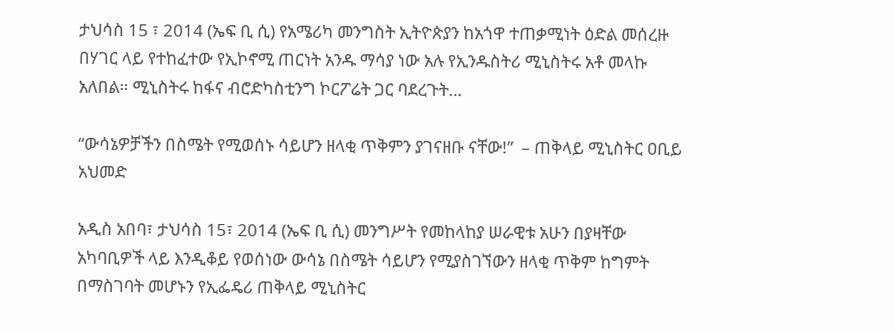ታህሳስ 15 ፣ 2014 (ኤፍ ቢ ሲ) የአሜሪካ መንግስት ኢትዮጵያን ከአጎዋ ተጠቃሚነት ዕድል መሰረዙ በሃገር ላይ የተከፈተው የኢኮኖሚ ጠርነት አንዱ ማሳያ ነው አሉ የኢንዱስትሪ ሚኒስትሩ አቶ መላኩ አለበል። ሚኒስትሩ ከፋና ብሮድካስቲንግ ኮርፖሬት ጋር ባደረጉት…

“ውሳኔዎቻችን በስሜት የሚወሰኑ ሳይሆን ዘላቂ ጥቅምን ያገናዘቡ ናቸው!”  – ጠቅላይ ሚኒስትር ዐቢይ አህመድ

አዲስ አበባ፣ ታህሳስ 15፣ 2014 (ኤፍ ቢ ሲ) መንግሥት የመከላከያ ሠራዊቱ አሁን በያዛቸው አካባቢዎች ላይ እንዲቆይ የወሰነው ውሳኔ በስሜት ሳይሆን የሚያስገኘውን ዘላቂ ጥቅም ከግምት በማስገባት መሆኑን የኢፌዴሪ ጠቅላይ ሚኒስትር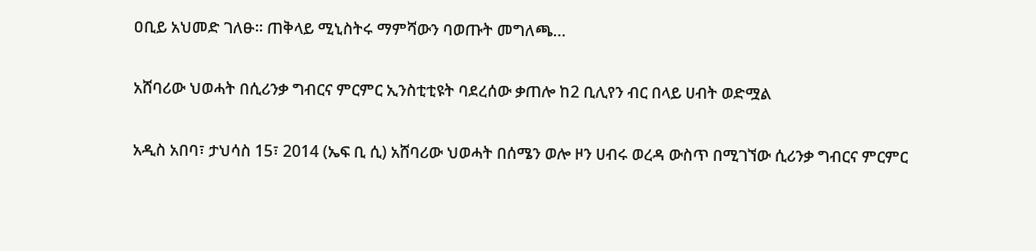ዐቢይ አህመድ ገለፁ። ጠቅላይ ሚኒስትሩ ማምሻውን ባወጡት መግለጫ…

አሸባሪው ህወሓት በሲሪንቃ ግብርና ምርምር ኢንስቲቲዩት ባደረሰው ቃጠሎ ከ2 ቢሊየን ብር በላይ ሀብት ወድሟል

አዲስ አበባ፣ ታህሳስ 15፣ 2014 (ኤፍ ቢ ሲ) አሸባሪው ህወሓት በሰሜን ወሎ ዞን ሀብሩ ወረዳ ውስጥ በሚገኘው ሲሪንቃ ግብርና ምርምር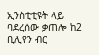ኢንስቲቲዩት ላይ ባደረሰው ቃጠሎ ከ2 ቢሊየን ብር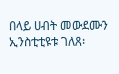በላይ ሀብት መውደሙን ኢንስቲቲዩቱ ገለጸ፡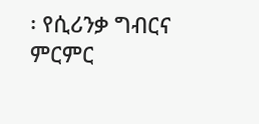፡ የሲሪንቃ ግብርና ምርምር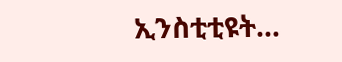ኢንስቲቲዩት…